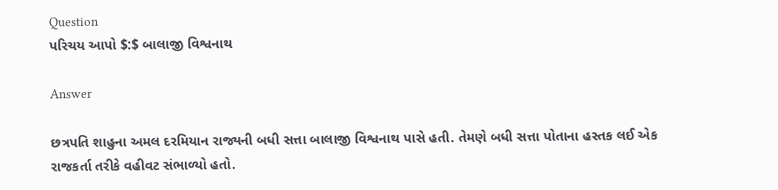Question
પરિચય આપો $:$ બાલાજી વિશ્વનાથ

Answer

છત્રપતિ શાહુના અમલ દરમિયાન રાજ્યની બધી સત્તા બાલાજી વિશ્વનાથ પાસે હતી. તેમણે બધી સત્તા પોતાના હસ્તક લઈ એક રાજકર્તા તરીકે વહીવટ સંભાળ્યો હતો.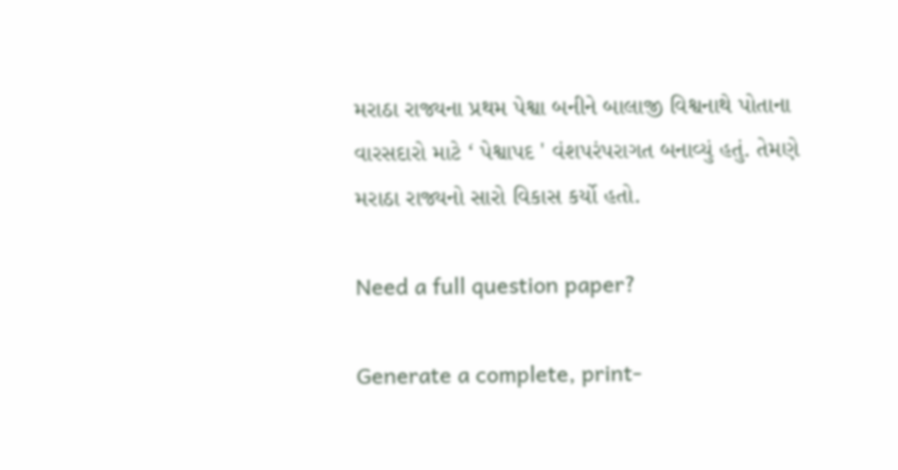મરાઠા રાજ્યના પ્રથમ પેશ્વા બનીને બાલાજી વિશ્વનાથે પોતાના વારસદારો માટે ‘ પેશ્વાપદ ' વંશપરંપરાગત બનાવ્યું હતું. તેમણે મરાઠા રાજ્યનો સારો વિકાસ કર્યો હતો.

Need a full question paper?

Generate a complete, print-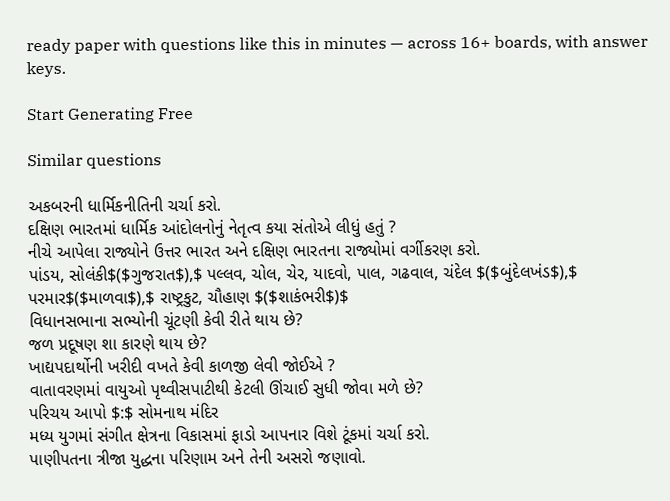ready paper with questions like this in minutes — across 16+ boards, with answer keys.

Start Generating Free

Similar questions

અકબરની ધાર્મિકનીતિની ચર્ચા કરો.
દક્ષિણ ભારતમાં ધાર્મિક આંદોલનોનું નેતૃત્વ કયા સંતોએ લીધું હતું ?
નીચે આપેલા રાજ્યોને ઉત્તર ભારત અને દક્ષિણ ભારતના રાજ્યોમાં વર્ગીકરણ કરો.
પાંડય, સોલંકી$($ગુજરાત$),$ પલ્લવ, ચોલ, ચેર, યાદવો, પાલ, ગઢવાલ, ચંદેલ $($બુંદેલખંડ$),$ પરમાર$($માળવા$),$ રાષ્ટ્રકુટ, ચૌહાણ $($શાકંભરી$)$
વિધાનસભાના સભ્યોની ચૂંટણી કેવી રીતે થાય છે?
જળ પ્રદૂષણ શા કારણે થાય છે?
ખાદ્યપદાર્થોની ખરીદી વખતે કેવી કાળજી લેવી જોઈએ ?
વાતાવરણમાં વાયુઓ પૃથ્વીસપાટીથી કેટલી ઊંચાઈ સુધી જોવા મળે છે?
પરિચય આપો $:$ સોમનાથ મંદિર
મધ્ય યુગમાં સંગીત ક્ષેત્રના વિકાસમાં ફાડો આપનાર વિશે ટૂંકમાં ચર્ચા કરો.
પાણીપતના ત્રીજા યુદ્ધના પરિણામ અને તેની અસરો જણાવો.